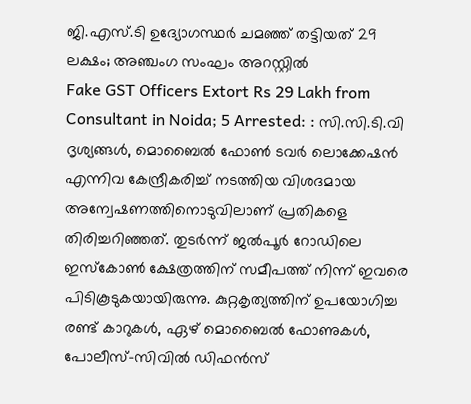ജി.എസ്.ടി ഉദ്യോഗസ്ഥർ ചമഞ്ഞ് തട്ടിയത് 29 ലക്ഷം; അഞ്ചംഗ സംഘം അറസ്റ്റിൽ
Fake GST Officers Extort Rs 29 Lakh from Consultant in Noida; 5 Arrested: : സി.സി.ടി.വി ദൃശ്യങ്ങൾ, മൊബൈൽ ഫോൺ ടവർ ലൊക്കേഷൻ എന്നിവ കേന്ദ്രീകരിച്ച് നടത്തിയ വിശദമായ അന്വേഷണത്തിനൊടുവിലാണ് പ്രതികളെ തിരിച്ചറിഞ്ഞത്. തുടർന്ന് ജൽപൂർ റോഡിലെ ഇസ്കോൺ ക്ഷേത്രത്തിന് സമീപത്ത് നിന്ന് ഇവരെ പിടികൂടുകയായിരുന്നു. കുറ്റകൃത്യത്തിന് ഉപയോഗിച്ച രണ്ട് കാറുകൾ, ഏഴ് മൊബൈൽ ഫോണുകൾ, പോലീസ്-സിവിൽ ഡിഫൻസ്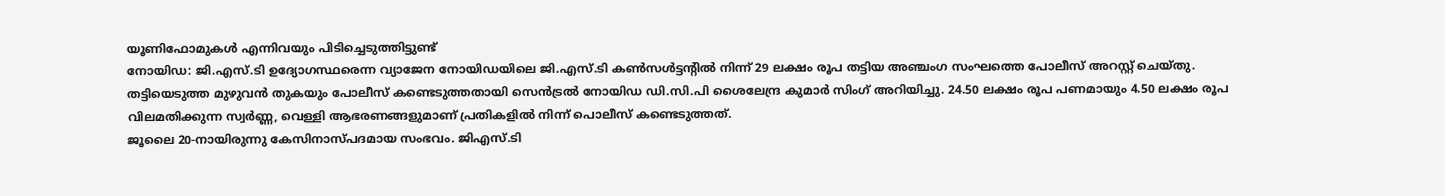യൂണിഫോമുകൾ എന്നിവയും പിടിച്ചെടുത്തിട്ടുണ്ട്
നോയിഡ: ജി.എസ്.ടി ഉദ്യോഗസ്ഥരെന്ന വ്യാജേന നോയിഡയിലെ ജി.എസ്.ടി കൺസൾട്ടൻ്റിൽ നിന്ന് 29 ലക്ഷം രൂപ തട്ടിയ അഞ്ചംഗ സംഘത്തെ പോലീസ് അറസ്റ്റ് ചെയ്തു. തട്ടിയെടുത്ത മുഴുവൻ തുകയും പോലീസ് കണ്ടെടുത്തതായി സെൻട്രൽ നോയിഡ ഡി.സി.പി ശൈലേന്ദ്ര കുമാർ സിംഗ് അറിയിച്ചു. 24.50 ലക്ഷം രൂപ പണമായും 4.50 ലക്ഷം രൂപ വിലമതിക്കുന്ന സ്വർണ്ണ, വെള്ളി ആഭരണങ്ങളുമാണ് പ്രതികളിൽ നിന്ന് പൊലീസ് കണ്ടെടുത്തത്.
ജൂലൈ 20-നായിരുന്നു കേസിനാസ്പദമായ സംഭവം. ജിഎസ്.ടി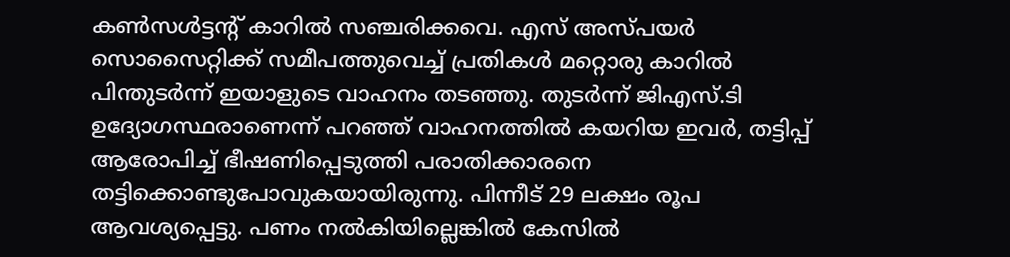കൺസൾട്ടൻ്റ് കാറിൽ സഞ്ചരിക്കവെ. എസ് അസ്പയർ സൊസൈറ്റിക്ക് സമീപത്തുവെച്ച് പ്രതികൾ മറ്റൊരു കാറിൽ പിന്തുടർന്ന് ഇയാളുടെ വാഹനം തടഞ്ഞു. തുടർന്ന് ജിഎസ്.ടി ഉദ്യോഗസ്ഥരാണെന്ന് പറഞ്ഞ് വാഹനത്തിൽ കയറിയ ഇവർ, തട്ടിപ്പ് ആരോപിച്ച് ഭീഷണിപ്പെടുത്തി പരാതിക്കാരനെ തട്ടിക്കൊണ്ടുപോവുകയായിരുന്നു. പിന്നീട് 29 ലക്ഷം രൂപ ആവശ്യപ്പെട്ടു. പണം നൽകിയില്ലെങ്കിൽ കേസിൽ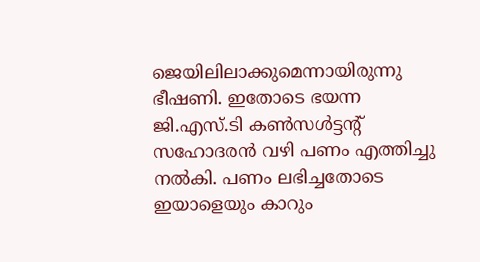ജെയിലിലാക്കുമെന്നായിരുന്നു ഭീഷണി. ഇതോടെ ഭയന്ന ജി.എസ്.ടി കൺസൾട്ടൻ്റ് സഹോദരൻ വഴി പണം എത്തിച്ചു നൽകി. പണം ലഭിച്ചതോടെ ഇയാളെയും കാറും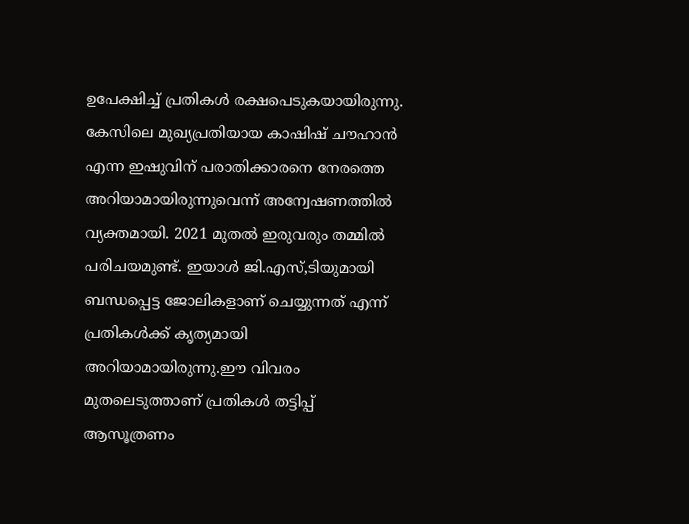ഉപേക്ഷിച്ച് പ്രതികൾ രക്ഷപെടുകയായിരുന്നു.
കേസിലെ മുഖ്യപ്രതിയായ കാഷിഷ് ചൗഹാൻ എന്ന ഇഷുവിന് പരാതിക്കാരനെ നേരത്തെ അറിയാമായിരുന്നുവെന്ന് അന്വേഷണത്തിൽ വ്യക്തമായി. 2021 മുതൽ ഇരുവരും തമ്മിൽ പരിചയമുണ്ട്. ഇയാൾ ജി.എസ്,ടിയുമായി ബന്ധപ്പെട്ട ജോലികളാണ് ചെയ്യുന്നത് എന്ന് പ്രതികൾക്ക് കൃത്യമായി അറിയാമായിരുന്നു.ഈ വിവരം മുതലെടുത്താണ് പ്രതികൾ തട്ടിപ്പ് ആസൂത്രണം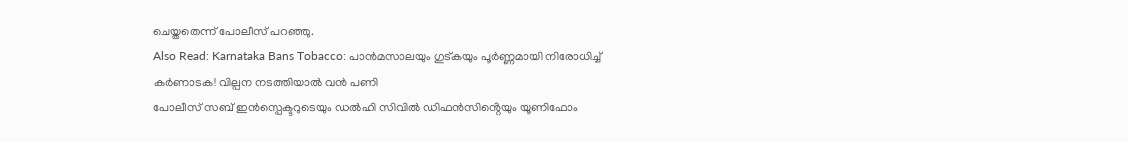ചെയ്തതെന്ന് പോലീസ് പറഞ്ഞു.
Also Read: Karnataka Bans Tobacco: പാൻമസാലയും ഗുട്കയും പൂർണ്ണമായി നിരോധിച്ച് കർണാടക! വില്പന നടത്തിയാൽ വൻ പണി
പോലീസ് സബ് ഇൻസ്പെക്ടറുടെയും ഡൽഹി സിവിൽ ഡിഫൻസിൻ്റെയും യൂണിഫോം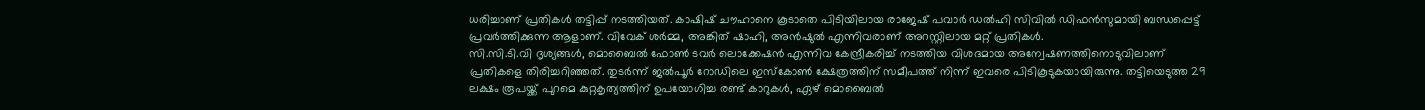ധരിച്ചാണ് പ്രതികൾ തട്ടിപ്പ് നടത്തിയത്. കാഷിഷ് ചൗഹാനെ കൂടാതെ പിടിയിലായ രാജേഷ് പവാർ ഡൽഹി സിവിൽ ഡിഫൻസുമായി ബന്ധപ്പെട്ട് പ്രവർത്തിക്കുന്ന ആളാണ്. വിവേക് ശർമ്മ, അങ്കിത് ഷാഹി, അൻഷുൽ എന്നിവരാണ് അറസ്റ്റിലായ മറ്റ് പ്രതികൾ.
സി.സി.ടി.വി ദൃശ്യങ്ങൾ, മൊബൈൽ ഫോൺ ടവർ ലൊക്കേഷൻ എന്നിവ കേന്ദ്രീകരിച്ച് നടത്തിയ വിശദമായ അന്വേഷണത്തിനൊടുവിലാണ് പ്രതികളെ തിരിച്ചറിഞ്ഞത്. തുടർന്ന് ജൽപൂർ റോഡിലെ ഇസ്കോൺ ക്ഷേത്രത്തിന് സമീപത്ത് നിന്ന് ഇവരെ പിടികൂടുകയായിരുന്നു. തട്ടിയെടുത്ത 29 ലക്ഷം രൂപയ്ക്ക് പുറമെ കുറ്റകൃത്യത്തിന് ഉപയോഗിച്ച രണ്ട് കാറുകൾ, ഏഴ് മൊബൈൽ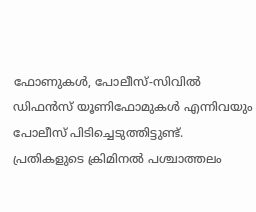ഫോണുകൾ, പോലീസ്-സിവിൽ ഡിഫൻസ് യൂണിഫോമുകൾ എന്നിവയും പോലീസ് പിടിച്ചെടുത്തിട്ടുണ്ട്. പ്രതികളുടെ ക്രിമിനൽ പശ്ചാത്തലം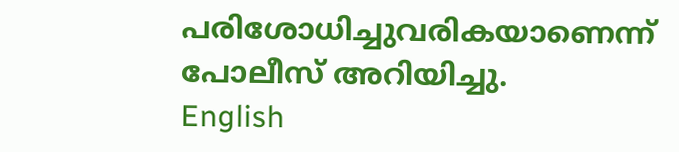പരിശോധിച്ചുവരികയാണെന്ന് പോലീസ് അറിയിച്ചു.
English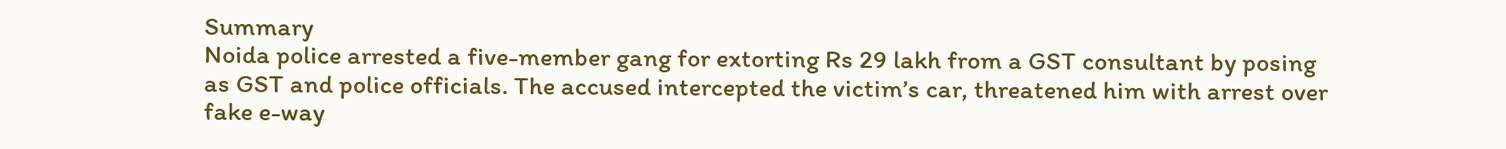Summary
Noida police arrested a five-member gang for extorting Rs 29 lakh from a GST consultant by posing as GST and police officials. The accused intercepted the victim’s car, threatened him with arrest over fake e-way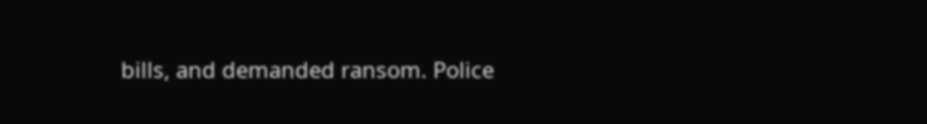bills, and demanded ransom. Police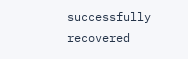successfully recovered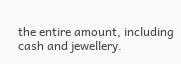the entire amount, including cash and jewellery.